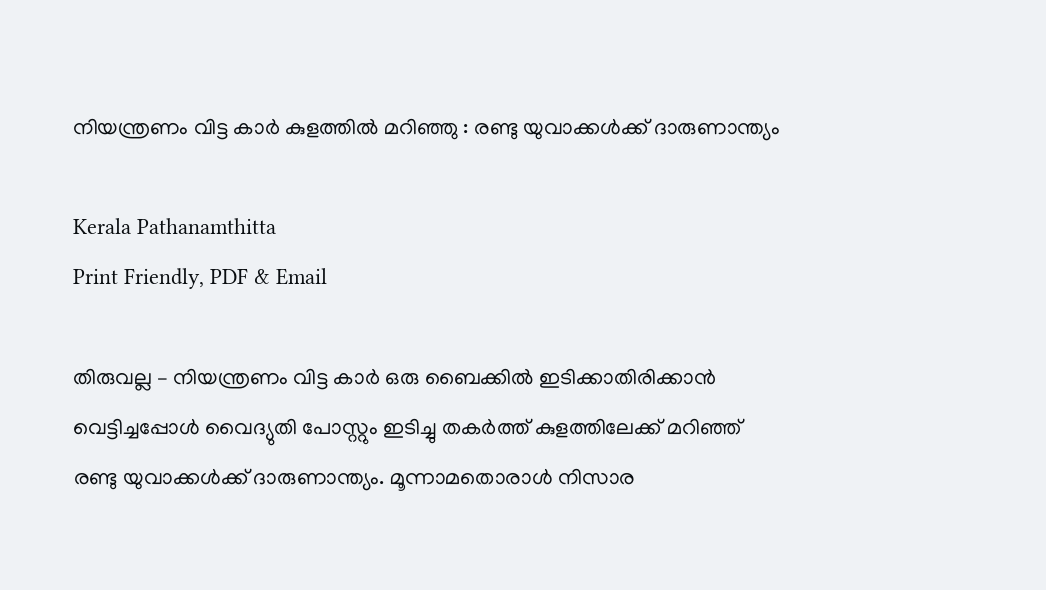നിയന്ത്രണം വിട്ട കാർ കുളത്തിൽ മറിഞ്ഞു : രണ്ടു യുവാക്കൾക്ക് ദാരുണാന്ത്യം

Kerala Pathanamthitta
Print Friendly, PDF & Email

തിരുവല്ല – നിയന്ത്രണം വിട്ട കാര്‍ ഒരു ബൈക്കില്‍ ഇടിക്കാതിരിക്കാന്‍ വെട്ടിച്ചപ്പോള്‍ വൈദ്യുതി പോസ്റ്റും ഇടിച്ചു തകര്‍ത്ത് കുളത്തിലേക്ക് മറിഞ്ഞ് രണ്ടു യുവാക്കള്‍ക്ക് ദാരുണാന്ത്യം. മൂന്നാമതൊരാൾ നിസാര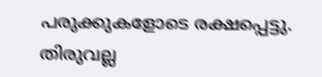പരുക്കുകളോടെ രക്ഷപ്പെട്ടു. തിരുവല്ല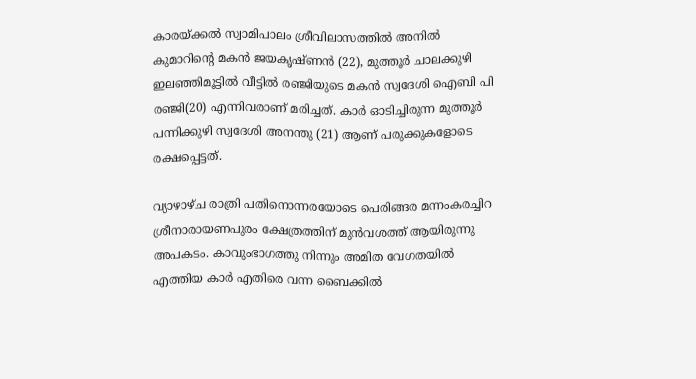കാരയ്ക്കല്‍ സ്വാമിപാലം ശ്രീവിലാസത്തില്‍ അനില്‍ കുമാറിന്റെ മകന്‍ ജയകൃഷ്ണന്‍ (22), മുത്തൂര്‍ ചാലക്കുഴി ഇലഞ്ഞിമൂട്ടില്‍ വീട്ടില്‍ രഞ്ജിയുടെ മകന്‍ സ്വദേശി ഐബി പി രഞ്ജി(20) എന്നിവരാണ് മരിച്ചത്. കാര്‍ ഓടിച്ചിരുന്ന മുത്തൂര്‍ പന്നിക്കുഴി സ്വദേശി അനന്തു (21) ആണ് പരുക്കുകളോടെ രക്ഷപ്പെട്ടത്.

വ്യാഴാഴ്ച രാത്രി പതിനൊന്നരയോടെ പെരിങ്ങര മന്നംകരച്ചിറ ശ്രീനാരായണപുരം ക്ഷേത്രത്തിന് മുന്‍വശത്ത് ആയിരുന്നു അപകടം. കാവുംഭാഗത്തു നിന്നും അമിത വേഗതയില്‍ എത്തിയ കാര്‍ എതിരെ വന്ന ബൈക്കില്‍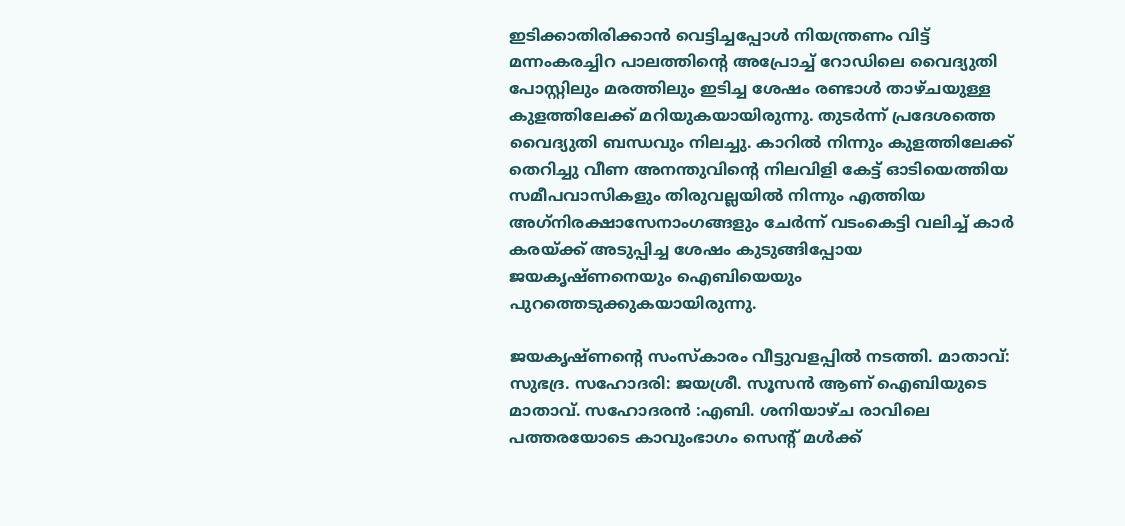ഇടിക്കാതിരിക്കാന്‍ വെട്ടിച്ചപ്പോള്‍ നിയന്ത്രണം വിട്ട് മന്നംകരച്ചിറ പാലത്തിന്റെ അപ്രോച്ച് റോഡിലെ വൈദ്യുതി പോസ്റ്റിലും മരത്തിലും ഇടിച്ച ശേഷം രണ്ടാള്‍ താഴ്ചയുള്ള കുളത്തിലേക്ക് മറിയുകയായിരുന്നു. തുടര്‍ന്ന് പ്രദേശത്തെ വൈദ്യുതി ബന്ധവും നിലച്ചു. കാറില്‍ നിന്നും കുളത്തിലേക്ക് തെറിച്ചു വീണ അനന്തുവിന്റെ നിലവിളി കേട്ട് ഓടിയെത്തിയ സമീപവാസികളും തിരുവല്ലയില്‍ നിന്നും എത്തിയ അഗ്‌നിരക്ഷാസേനാംഗങ്ങളും ചേര്‍ന്ന് വടംകെട്ടി വലിച്ച് കാര്‍ കരയ്ക്ക് അടുപ്പിച്ച ശേഷം കുടുങ്ങിപ്പോയ ജയകൃഷ്ണനെയും ഐബിയെയും പുറത്തെടുക്കുകയായിരുന്നു.

ജയകൃഷ്ണന്റെ സംസ്‌കാരം വീട്ടുവളപ്പില്‍ നടത്തി. മാതാവ്: സുഭദ്ര. സഹോദരി: ജയശ്രീ. സൂസന്‍ ആണ് ഐബിയുടെ മാതാവ്. സഹോദരന്‍ :എബി. ശനിയാഴ്ച രാവിലെ പത്തരയോടെ കാവുംഭാഗം സെന്റ് മള്‍ക്ക്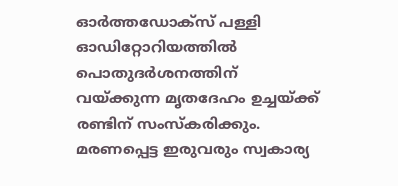ഓര്‍ത്തഡോക്‌സ് പള്ളി ഓഡിറ്റോറിയത്തില്‍ പൊതുദര്‍ശനത്തിന് വയ്ക്കുന്ന മൃതദേഹം ഉച്ചയ്ക്ക് രണ്ടിന് സംസ്‌കരിക്കും. മരണപ്പെട്ട ഇരുവരും സ്വകാര്യ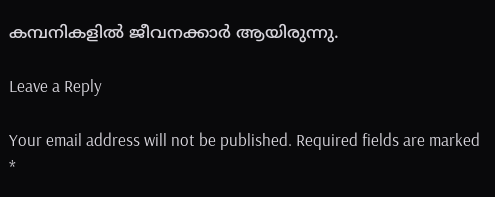കമ്പനികളില്‍ ജീവനക്കാര്‍ ആയിരുന്നു.

Leave a Reply

Your email address will not be published. Required fields are marked *